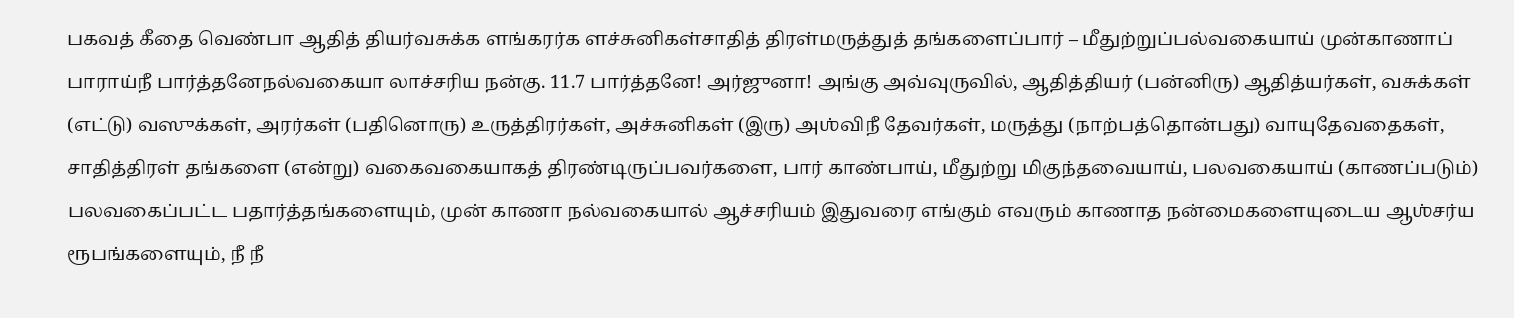பகவத் கீதை வெண்பா ஆதித் தியர்வசுக்க ளங்கரர்க ளச்சுனிகள்சாதித் திரள்மருத்துத் தங்களைப்பார் – மீதுற்றுப்பல்வகையாய் முன்காணாப் பாராய்நீ பார்த்தனேநல்வகையா லாச்சரிய நன்கு. 11.7 பார்த்தனே! அர்ஜுனா! அங்கு அவ்வுருவில், ஆதித்தியர் (பன்னிரு) ஆதித்யர்கள், வசுக்கள் (எட்டு) வஸுக்கள், அரர்கள் (பதினொரு) உருத்திரர்கள், அச்சுனிகள் (இரு) அஶ்விநீ தேவர்கள், மருத்து (நாற்பத்தொன்பது) வாயுதேவதைகள், சாதித்திரள் தங்களை (என்று) வகைவகையாகத் திரண்டிருப்பவர்களை, பார் காண்பாய், மீதுற்று மிகுந்தவையாய், பலவகையாய் (காணப்படும்) பலவகைப்பட்ட பதார்த்தங்களையும், முன் காணா நல்வகையால் ஆச்சரியம் இதுவரை எங்கும் எவரும் காணாத நன்மைகளையுடைய ஆஶ்சர்ய ரூபங்களையும், நீ நீ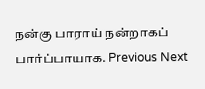நன்கு பாராய் நன்றாகப் பார்ப்பாயாக. Previous Next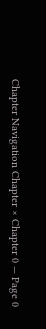Chapter Navigation Chapter × Chapter 0 — Page 0